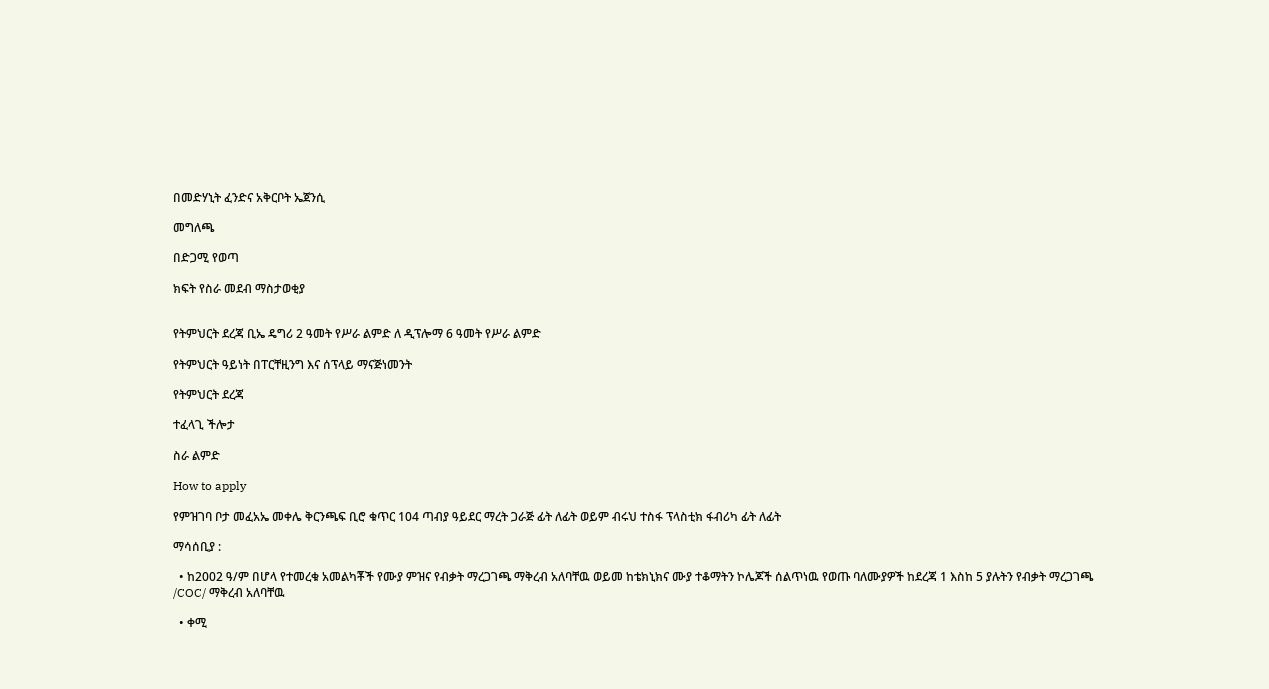በመድሃኒት ፈንድና አቅርቦት ኤጀንሲ

መግለጫ

በድጋሚ የወጣ

ክፍት የስራ መደብ ማስታወቂያ


የትምህርት ደረጃ ቢኤ ዴግሪ 2 ዓመት የሥራ ልምድ ለ ዲፕሎማ 6 ዓመት የሥራ ልምድ

የትምህርት ዓይነት በፐርቸዚንግ እና ሰፕላይ ማናጅነመንት

የትምህርት ደረጃ

ተፈላጊ ችሎታ

ስራ ልምድ

How to apply

የምዝገባ ቦታ መፈአኤ መቀሌ ቅርንጫፍ ቢሮ ቁጥር 104 ጣብያ ዓይደር ማረት ጋራጅ ፊት ለፊት ወይም ብሩህ ተስፋ ፕላስቲክ ፋብሪካ ፊት ለፊት

ማሳሰቢያ :

  • ከ2002 ዓ/ም በሆላ የተመረቁ አመልካቾች የሙያ ምዝና የብቃት ማረጋገጫ ማቅረብ አለባቸዉ ወይመ ከቴክኒክና ሙያ ተቆማትን ኮሌጆች ሰልጥነዉ የወጡ ባለሙያዎች ከደረጃ 1 እስከ 5 ያሉትን የብቃት ማረጋገጫ /COC/ ማቅረብ አለባቸዉ

  • ቀሚ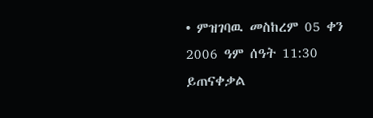• ምዝገባዉ መስከረም 05 ቀን 2006 ዓም ሰዓት 11:30 ይጠናቀቃል